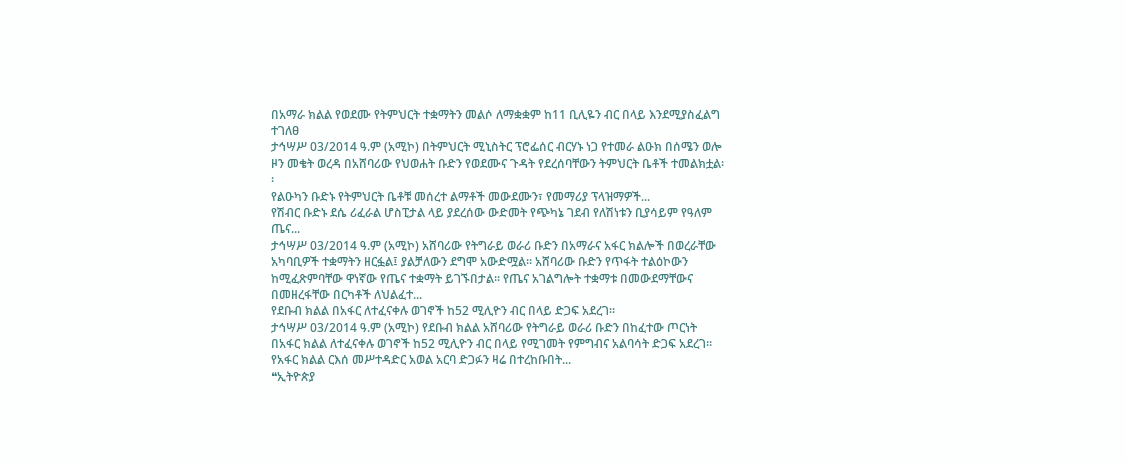በአማራ ክልል የወደሙ የትምህርት ተቋማትን መልሶ ለማቋቋም ከ11 ቢሊዬን ብር በላይ እንደሚያስፈልግ ተገለፀ
ታኅሣሥ 03/2014 ዓ.ም (አሚኮ) በትምህርት ሚኒስትር ፕሮፌሰር ብርሃኑ ነጋ የተመራ ልዑክ በሰሜን ወሎ ዞን መቄት ወረዳ በአሸባሪው የህወሐት ቡድን የወደሙና ጉዳት የደረሰባቸውን ትምህርት ቤቶች ተመልክቷል፡፡
የልዑካን ቡድኑ የትምህርት ቤቶቹ መሰረተ ልማቶች መውደሙን፣ የመማሪያ ፕላዝማዎች...
የሽብር ቡድኑ ደሴ ሪፈራል ሆስፒታል ላይ ያደረሰው ውድመት የጭካኔ ገደብ የለሽነቱን ቢያሳይም የዓለም ጤና...
ታኅሣሥ 03/2014 ዓ.ም (አሚኮ) አሸባሪው የትግራይ ወራሪ ቡድን በአማራና አፋር ክልሎች በወረራቸው አካባቢዎች ተቋማትን ዘርፏል፤ ያልቻለውን ደግሞ አውድሟል፡፡ አሸባሪው ቡድን የጥፋት ተልዕኮውን ከሚፈጽምባቸው ዋነኛው የጤና ተቋማት ይገኙበታል፡፡ የጤና አገልግሎት ተቋማቱ በመውደማቸውና በመዘረፋቸው በርካቶች ለህልፈተ...
የደቡብ ክልል በአፋር ለተፈናቀሉ ወገኖች ከ52 ሚሊዮን ብር በላይ ድጋፍ አደረገ።
ታኅሣሥ 03/2014 ዓ.ም (አሚኮ) የደቡብ ክልል አሸባሪው የትግራይ ወራሪ ቡድን በከፈተው ጦርነት በአፋር ክልል ለተፈናቀሉ ወገኖች ከ52 ሚሊዮን ብር በላይ የሚገመት የምግብና አልባሳት ድጋፍ አደረገ።
የአፋር ክልል ርእሰ መሥተዳድር አወል አርባ ድጋፉን ዛሬ በተረከቡበት...
❝ኢትዮጵያ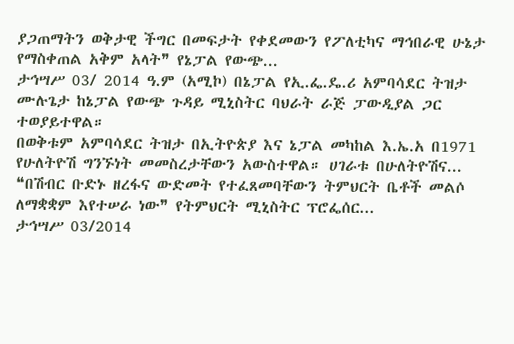ያጋጠማትን ወቅታዊ ችግር በመፍታት የቀደመውን የፖለቲካና ማኅበራዊ ሁኔታ የማስቀጠል አቅም አላት❞ የኔፓል የውጭ...
ታኅሣሥ 03/ 2014 ዓ.ም (አሚኮ) በኔፓል የኢ.ፌ.ዴ.ሪ አምባሳደር ትዝታ ሙሉጌታ ከኔፓል የውጭ ጉዳይ ሚኒስትር ባህራት ራጅ ፓውዲያል ጋር ተወያይተዋል።
በወቅቱም አምባሳደር ትዝታ በኢትዮጵያ እና ኔፓል መካከል እ.ኤ.አ በ1971 የሁለትዮሽ ግንኙነት መመስረታቸውን አውስተዋል። ሀገራቱ በሁለትዮሽና...
❝በሽብር ቡድኑ ዘረፋና ውድመት የተፈጸመባቸውን ትምህርት ቤቶች መልሶ ለማቋቋም እየተሠራ ነው❞ የትምህርት ሚኒስትር ፕሮፌሰር...
ታኅሣሥ 03/2014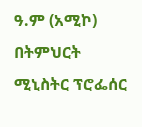ዓ.ም (አሚኮ) በትምህርት ሚኒስትር ፕሮፌሰር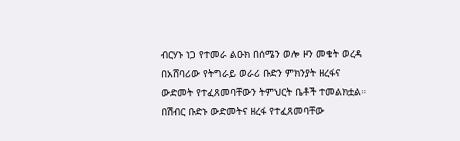ብርሃኑ ነጋ የተመራ ልዑክ በሰሜን ወሎ ዞን መቄት ወረዳ በአሸባሪው የትግራይ ወራሪ ቡድን ምክንያት ዘረፋና ውድመት የተፈጸመባቸውን ትምህርት ቤቶች ተመልክቷል።
በሽብር ቡድኑ ውድመትና ዘረፋ የተፈጸመባቸው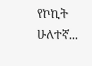የኮኪት ሁለተኛ...